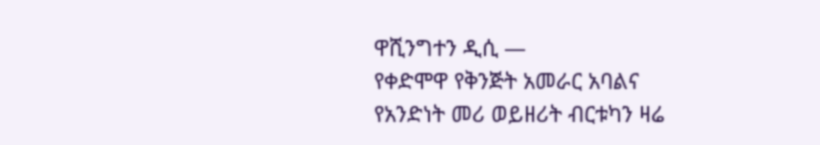ዋሺንግተን ዲሲ —
የቀድሞዋ የቅንጅት አመራር አባልና የአንድነት መሪ ወይዘሪት ብርቱካን ዛሬ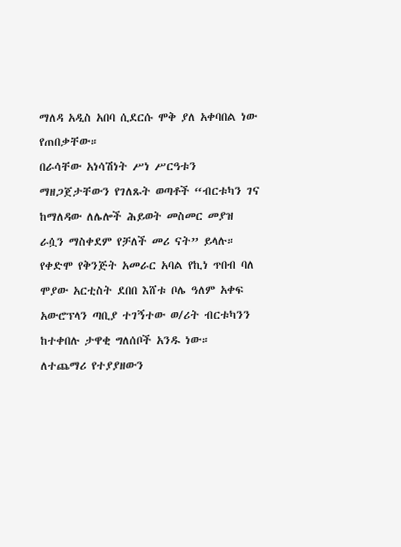ማለዳ አዲስ አበባ ሲደርሱ ሞቅ ያለ አቀባበል ነው የጠበቃቸው።
በራሳቸው አነሳሽነት ሥነ ሥርዓቱን ማዘጋጀታቸውን የገለጹት ወጣቶች “ብርቱካን ገና ከማለዳው ለሌሎች ሕይወት መስመር መያዝ ራሷን ማስቀደም የቻለች መሪ ናት” ይላሉ።
የቀድሞ የቅንጅት አመራር አባል የኪነ ጥበብ ባለ ሞያው አርቲስት ደበበ እሸቱ ቦሌ ዓለም አቀፍ አውሮፕላን ጣቢያ ተገኝተው ወ/ሪት ብርቱካንን ከተቀበሉ ታዋቂ ግለሰቦች አንዱ ነው።
ለተጨማሪ የተያያዘውን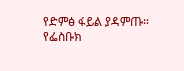የድምፅ ፋይል ያዳምጡ።
የፌስቡክ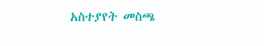አስተያየት መስጫ